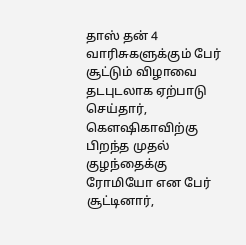தாஸ் தன் 4 வாரிசுகளுக்கும் பேர் சூட்டும் விழாவை தடபுடலாக ஏற்பாடு செய்தார்,
கௌஷிகாவிற்கு பிறந்த முதல் குழந்தைக்கு ரோமியோ என பேர் சூட்டினார்,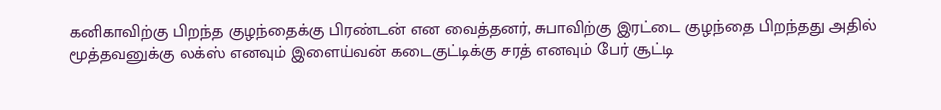கனிகாவிற்கு பிறந்த குழந்தைக்கு பிரண்டன் என வைத்தனர், சுபாவிற்கு இரட்டை குழந்தை பிறந்தது அதில் மூத்தவனுக்கு லக்ஸ் எனவும் இளைய்வன் கடைகுட்டிக்கு சரத் எனவும் பேர் சூட்டி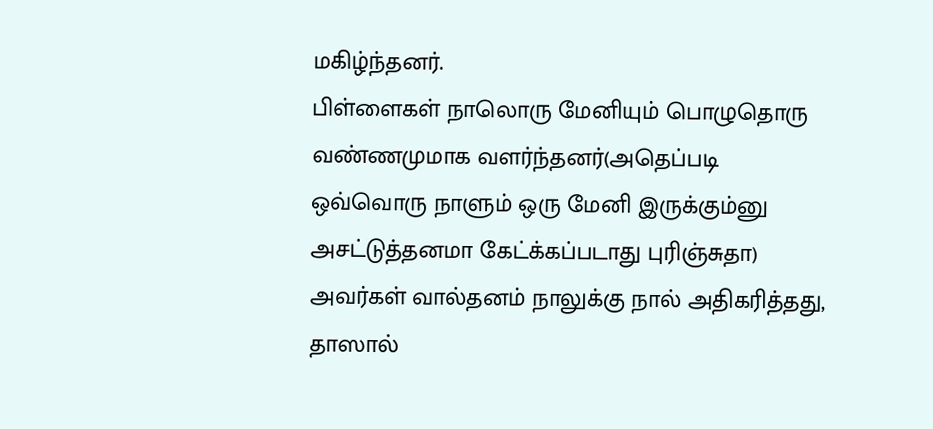மகிழ்ந்தனர்.
பிள்ளைகள் நாலொரு மேனியும் பொழுதொரு வண்ணமுமாக வளர்ந்தனர்(அதெப்படி ஒவ்வொரு நாளும் ஒரு மேனி இருக்கும்னு அசட்டுத்தனமா கேட்க்கப்படாது புரிஞ்சுதா)
அவர்கள் வால்தனம் நாலுக்கு நால் அதிகரித்தது, தாஸால்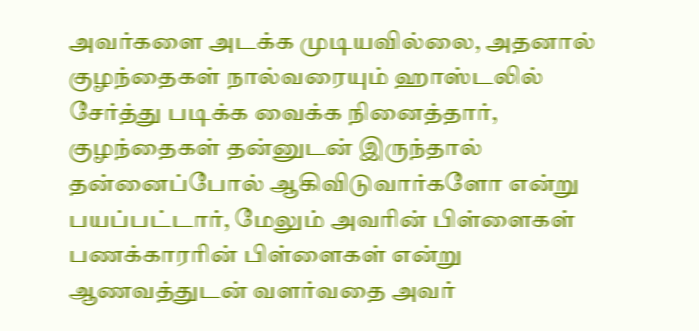அவர்களை அடக்க முடியவில்லை, அதனால் குழந்தைகள் நால்வரையும் ஹாஸ்டலில் சேர்த்து படிக்க வைக்க நினைத்தார், குழந்தைகள் தன்னுடன் இருந்தால் தன்னைப்போல் ஆகிவிடுவார்களோ என்று பயப்பட்டார், மேலும் அவரின் பிள்ளைகள் பணக்காரரின் பிள்ளைகள் என்று ஆணவத்துடன் வளர்வதை அவர்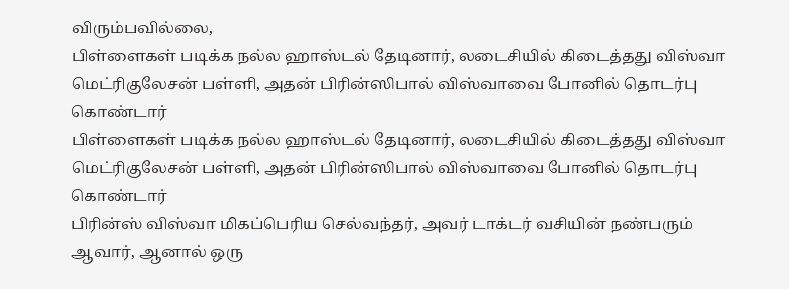விரும்பவில்லை,
பிள்ளைகள் படிக்க நல்ல ஹாஸ்டல் தேடினார், லடைசியில் கிடைத்தது விஸ்வா மெட்ரிகுலேசன் பள்ளி, அதன் பிரின்ஸிபால் விஸ்வாவை போனில் தொடர்பு கொண்டார்
பிள்ளைகள் படிக்க நல்ல ஹாஸ்டல் தேடினார், லடைசியில் கிடைத்தது விஸ்வா மெட்ரிகுலேசன் பள்ளி, அதன் பிரின்ஸிபால் விஸ்வாவை போனில் தொடர்பு கொண்டார்
பிரின்ஸ் விஸ்வா மிகப்பெரிய செல்வந்தர், அவர் டாக்டர் வசியின் நண்பரும் ஆவார், ஆனால் ஒரு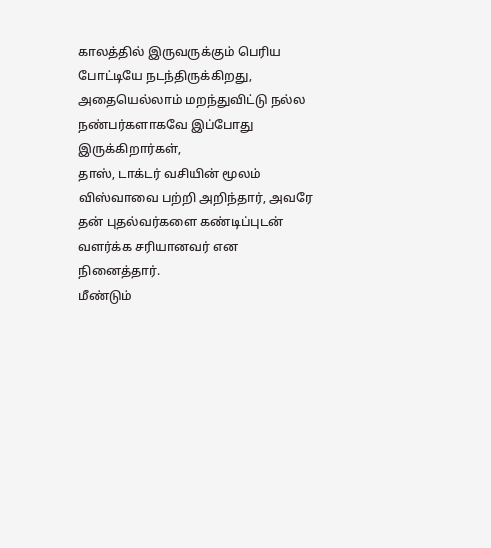காலத்தில் இருவருக்கும் பெரிய போட்டியே நடந்திருக்கிறது, அதையெல்லாம் மறந்துவிட்டு நல்ல நண்பர்களாகவே இப்போது இருக்கிறார்கள்,
தாஸ், டாக்டர் வசியின் மூலம் விஸ்வாவை பற்றி அறிந்தார், அவரே தன் புதல்வர்களை கண்டிப்புடன் வளர்க்க சரியானவர் என நினைத்தார்.
மீண்டும்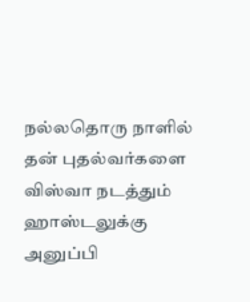நல்லதொரு நாளில் தன் புதல்வர்களை விஸ்வா நடத்தும் ஹாஸ்டலுக்கு அனுப்பி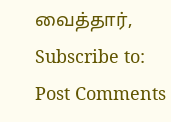வைத்தார்,
Subscribe to:
Post Comments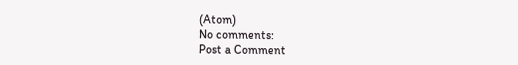(Atom)
No comments:
Post a Comment